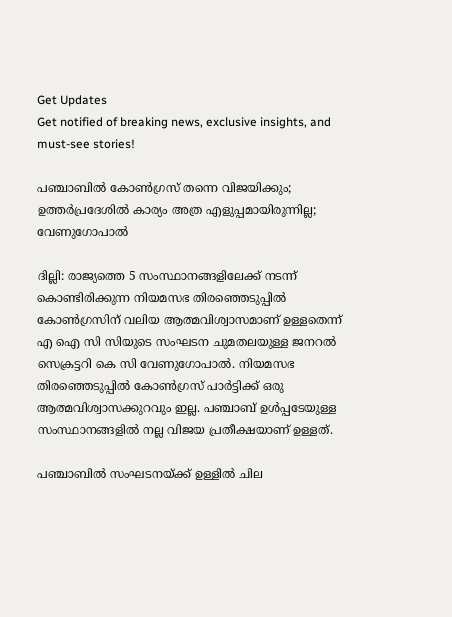Get Updates
Get notified of breaking news, exclusive insights, and must-see stories!

പഞ്ചാബില്‍ കോണ്‍ഗ്രസ് തന്നെ വിജയിക്കും; ഉത്തർപ്രദേശില്‍ കാര്യം അത്ര എളുപ്പമായിരുന്നില്ല; വേണുഗോപാല്‍

ദില്ലി: രാജ്യത്തെ 5 സംസ്ഥാനങ്ങളിലേക്ക് നടന്ന് കൊണ്ടിരിക്കുന്ന നിയമസഭ തിരഞ്ഞെടുപ്പില്‍ കോണ്‍ഗ്രസിന് വലിയ ആത്മവിശ്വാസമാണ് ഉള്ളതെന്ന് എ ഐ സി സിയുടെ സംഘടന ചുമതലയുള്ള ജനറല്‍ സെക്രട്ടറി കെ സി വേണുഗോപാല്‍. നിയമസഭ തിരഞ്ഞെടുപ്പില്‍ കോണ്‍ഗ്രസ് പാർട്ടിക്ക് ഒരു ആത്മവിശ്വാസക്കുറവും ഇല്ല. പഞ്ചാബ് ഉള്‍പ്പടേയുള്ള സംസ്ഥാനങ്ങളില്‍ നല്ല വിജയ പ്രതീക്ഷയാണ് ഉള്ളത്.

പഞ്ചാബില്‍ സംഘടനയ്ക്ക് ഉള്ളില്‍ ചില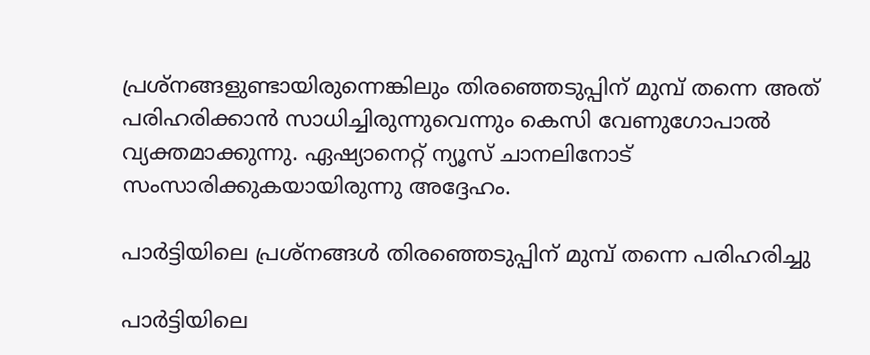പ്രശ്നങ്ങളുണ്ടായിരുന്നെങ്കിലും തിരഞ്ഞെടുപ്പിന് മുമ്പ് തന്നെ അത് പരിഹരിക്കാന്‍ സാധിച്ചിരുന്നുവെന്നും കെസി വേണുഗോപാല്‍ വ്യക്തമാക്കുന്നു. ഏഷ്യാനെറ്റ് ന്യൂസ് ചാനലിനോട് സംസാരിക്കുകയായിരുന്നു അദ്ദേഹം.

പാർട്ടിയിലെ പ്രശ്നങ്ങള്‍ തിരഞ്ഞെടുപ്പിന് മുമ്പ് തന്നെ പരിഹരിച്ചു

പാർട്ടിയിലെ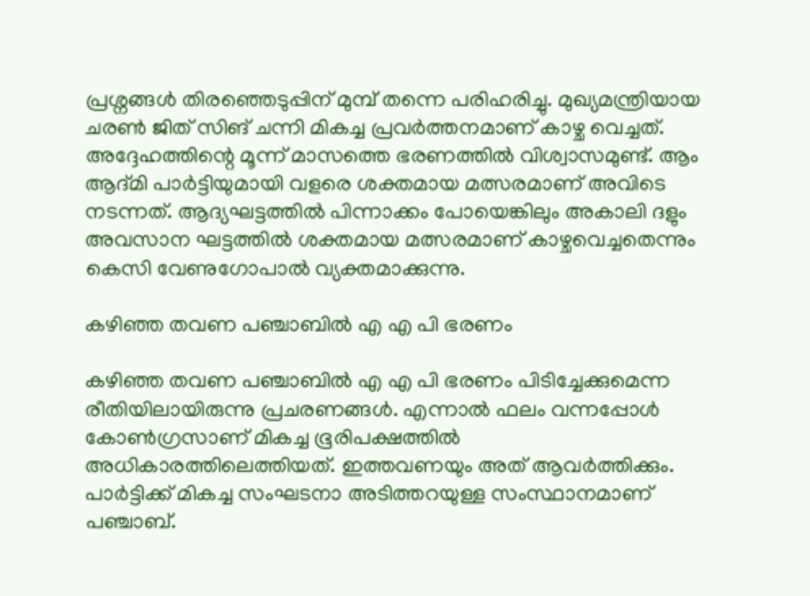പ്രശ്നങ്ങള്‍ തിരഞ്ഞെടുപ്പിന് മുമ്പ് തന്നെ പരിഹരിച്ചു. മുഖ്യമന്ത്രിയായ ചരണ്‍ ജിത് സിങ് ചന്നി മികച്ച പ്രവർത്തനമാണ് കാഴ്ച വെച്ചത്. അദ്ദേഹത്തിന്റെ മൂന്ന് മാസത്തെ ഭരണത്തില്‍ വിശ്വാസമുണ്ട്. ആം ആദ്മി പാർട്ടിയുമായി വളരെ ശക്തമായ മത്സരമാണ് അവിടെ നടന്നത്. ആദ്യഘട്ടത്തില്‍ പിന്നാക്കം പോയെങ്കിലും അകാലി ദളും അവസാന ഘട്ടത്തില്‍ ശക്തമായ മത്സരമാണ് കാഴ്ചവെച്ചതെന്നും കെസി വേണുഗോപാല്‍ വ്യക്തമാക്കുന്നു.

കഴിഞ്ഞ തവണ പഞ്ചാബില്‍ എ എ പി ഭരണം

കഴിഞ്ഞ തവണ പഞ്ചാബില്‍ എ എ പി ഭരണം പിടിച്ചേക്കുമെന്ന രീതിയിലായിരുന്നു പ്രചരണങ്ങള്‍. എന്നാല്‍ ഫലം വന്നപ്പോള്‍ കോണ്‍ഗ്രസാണ് മികച്ച ഭൂരിപക്ഷത്തില്‍ അധികാരത്തിലെത്തിയത്. ഇത്തവണയും അത് ആവർത്തിക്കും. പാർട്ടിക്ക് മികച്ച സംഘടനാ അടിത്തറയുള്ള സംസ്ഥാനമാണ് പഞ്ചാബ്.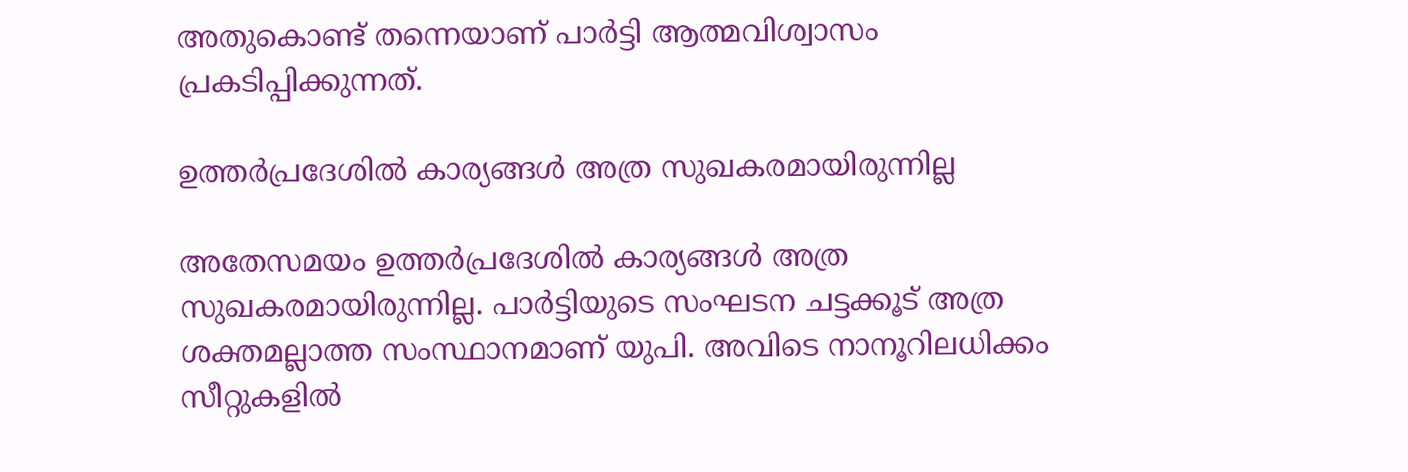അതുകൊണ്ട് തന്നെയാണ് പാർട്ടി ആത്മവിശ്വാസം പ്രകടിപ്പിക്കുന്നത്.

ഉത്തർപ്രദേശില്‍ കാര്യങ്ങള്‍ അത്ര സുഖകരമായിരുന്നില്ല

അതേസമയം ഉത്തർപ്രദേശില്‍ കാര്യങ്ങള്‍ അത്ര സുഖകരമായിരുന്നില്ല. പാർട്ടിയുടെ സംഘടന ചട്ടക്കൂട് അത്ര ശക്തമല്ലാത്ത സംസ്ഥാനമാണ് യുപി. അവിടെ നാനൂറിലധിക്കം സീറ്റുകളില്‍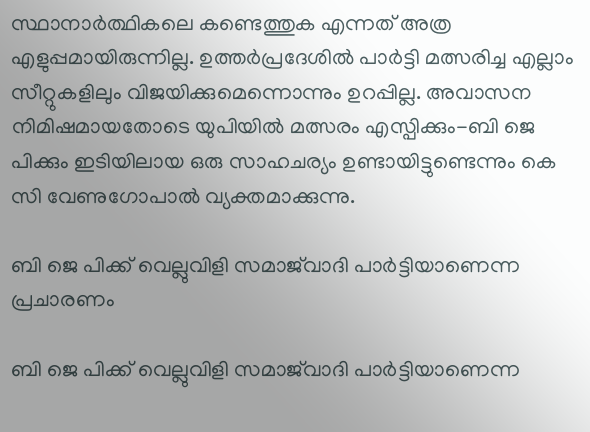സ്ഥാനാർത്ഥികലെ കണ്ടെത്തുക എന്നത് അത്ര എളുപ്പമായിരുന്നില്ല. ഉത്തർപ്രദേശില്‍ പാർട്ടി മത്സരിച്ച എല്ലാം സീറ്റുകളിലും വിജയിക്കുമെന്നൊന്നും ഉറപ്പില്ല. അവാസന നിമിഷമായതോടെ യുപിയില്‍ മത്സരം എസ്പിക്കും-ബി ജെ പിക്കും ഇടിയിലായ ഒരു സാഹചര്യം ഉണ്ടായിട്ടുണ്ടെന്നും കെ സി വേണുഗോപാല്‍ വ്യക്തമാക്കുന്നു.

ബി ജെ പിക്ക് വെല്ലുവിളി സമാജ്‌വാദി പാർട്ടിയാണെന്ന പ്രചാരണം

ബി ജെ പിക്ക് വെല്ലുവിളി സമാജ്‌വാദി പാർട്ടിയാണെന്ന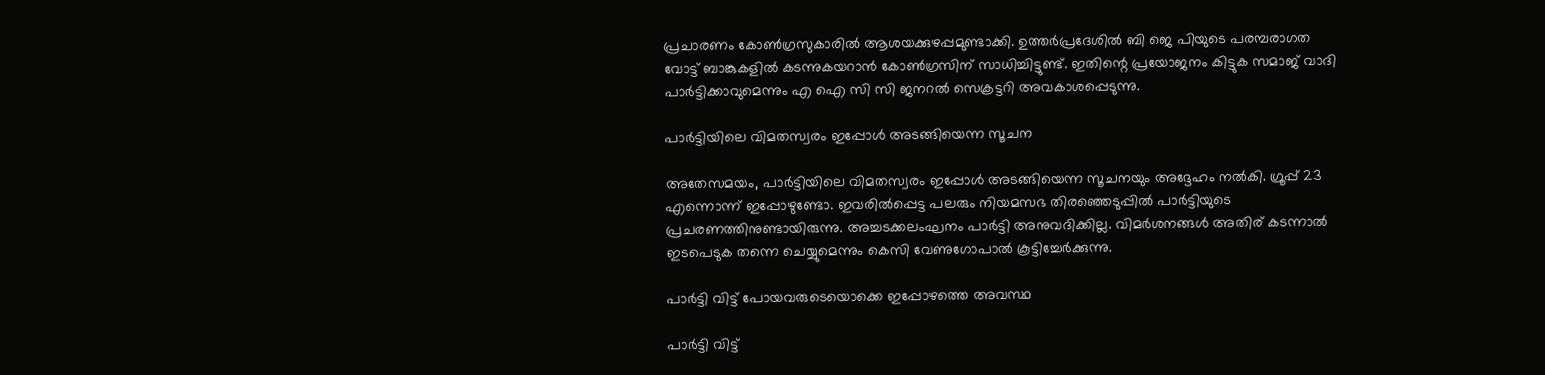പ്രചാരണം കോണ്‍ഗ്രസുകാരിൽ ആശയക്കുഴപ്പമുണ്ടാക്കി. ഉത്തർപ്രദേശിൽ ബി ജെ പിയുടെ പരമ്പരാഗത വോട്ട് ബാങ്കുകളില്‍ കടന്നുകയറാന്‍ കോണ്‍ഗ്രസിന് സാധിച്ചിട്ടുണ്ട്. ഇതിന്റെ പ്രയോജനം കിട്ടുക സമാജ് വാദി പാർട്ടിക്കാവുമെന്നും എ ഐ സി സി ജനറല്‍ സെക്രട്ടറി അവകാശപ്പെടുന്നു.

പാർട്ടിയിലെ വിമതസ്വരം ഇപ്പോള്‍ അടങ്ങിയെന്ന സൂചന

അതേസമയം, പാർട്ടിയിലെ വിമതസ്വരം ഇപ്പോള്‍ അടങ്ങിയെന്ന സൂചനയും അദ്ദേഹം നല്‍കി. ഗ്രൂപ്പ് 23 എന്നൊന്ന് ഇപ്പോഴുണ്ടോ. ഇവരില്‍പ്പെട്ട പലരും നിയമസഭ തിരഞ്ഞെടുപ്പില്‍ പാർട്ടിയുടെ പ്രചരണത്തിനുണ്ടായിരുന്നു. അച്ചടക്കലംഘനം പാര്‍ട്ടി അനുവദിക്കില്ല. വിമർശനങ്ങള്‍ അതിര് കടന്നാല്‍ ഇടപെടുക തന്നെ ചെയ്യുമെന്നും കെസി വേണുഗോപാല്‍ കൂട്ടിച്ചേർക്കുന്നു.

പാർട്ടി വിട്ട് പോയവരുടെയൊക്കെ ഇപ്പോഴത്തെ അവസ്ഥ

പാർട്ടി വിട്ട്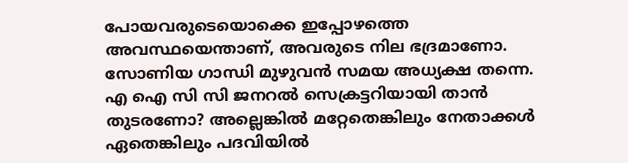പോയവരുടെയൊക്കെ ഇപ്പോഴത്തെ അവസ്ഥയെന്താണ്, അവരുടെ നില ഭദ്രമാണോ. സോണിയ ഗാന്ധി മുഴുവന്‍ സമയ അധ്യക്ഷ തന്നെ. എ ഐ സി സി ജനറൽ സെക്രട്ടറിയായി താന്‍ തുടരണോ? അല്ലെങ്കില്‍ മറ്റേതെങ്കിലും നേതാക്കള്‍ ഏതെങ്കിലും പദവിയില്‍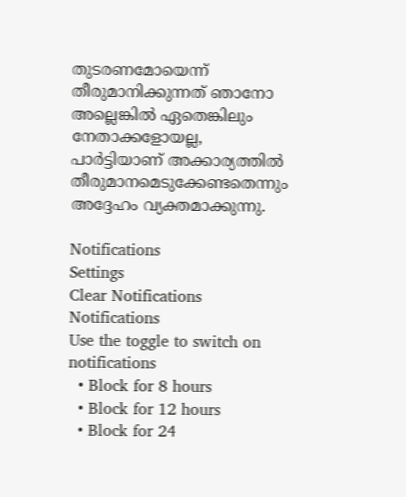തുടരണമോയെന്ന് തീരുമാനിക്കുന്നത് ഞാനോ അല്ലെങ്കില്‍ ഏതെങ്കിലും നേതാക്കളോയല്ല, പാർട്ടിയാണ് അക്കാര്യത്തില്‍ തീരുമാനമെടുക്കേണ്ടതെന്നും അദ്ദേഹം വ്യക്തമാക്കുന്നു.

Notifications
Settings
Clear Notifications
Notifications
Use the toggle to switch on notifications
  • Block for 8 hours
  • Block for 12 hours
  • Block for 24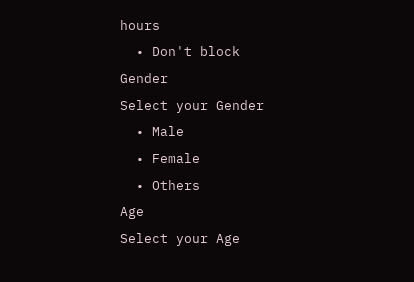hours
  • Don't block
Gender
Select your Gender
  • Male
  • Female
  • Others
Age
Select your Age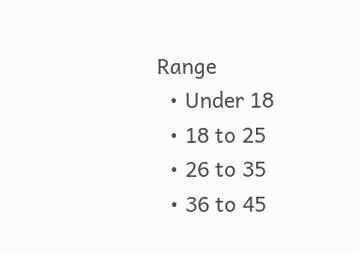Range
  • Under 18
  • 18 to 25
  • 26 to 35
  • 36 to 45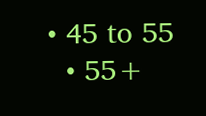• 45 to 55
  • 55+